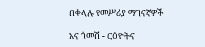በቀላሉ የመሥሪያ ማገናኛዎች

አና ጎመሽ - ርዕዮትና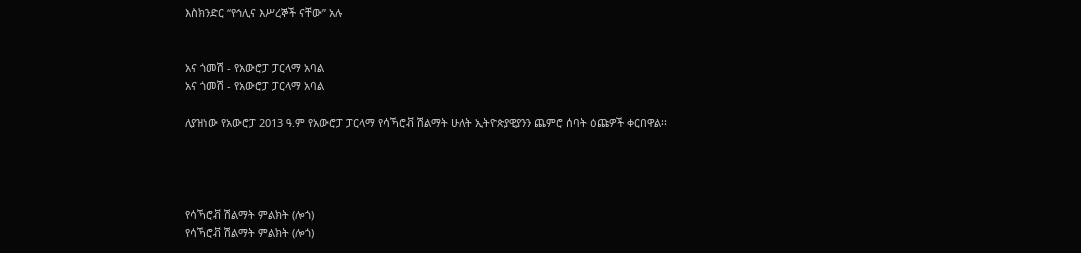እስክንድር “የኅሊና እሥረኞች ናቸው” አሉ


አና ጎመሽ - የአውሮፓ ፓርላማ አባል
አና ጎመሽ - የአውሮፓ ፓርላማ አባል

ለያዝነው የአውሮፓ 2013 ዓ.ም የአውሮፓ ፓርላማ የሳኻሮቭ ሽልማት ሁለት ኢትዮጵያዊያንን ጨምሮ ሰባት ዕጩዎች ቀርበዋል፡፡




የሳኻሮቭ ሽልማት ምልክት (ሎጎ)
የሳኻሮቭ ሽልማት ምልክት (ሎጎ)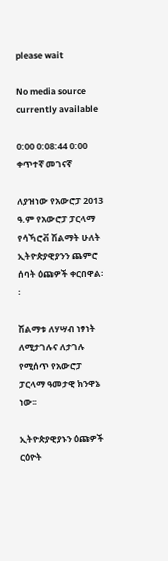please wait

No media source currently available

0:00 0:08:44 0:00
ቀጥተኛ መገናኛ

ለያዝነው የአውሮፓ 2013 ዓ.ም የአውሮፓ ፓርላማ የሳኻሮቭ ሽልማት ሁለት ኢትዮጵያዊያንን ጨምሮ ሰባት ዕጩዎች ቀርበዋል፡፡

ሽልማቱ ለሃሣብ ነፃነት ለሚታገሉና ለታገሉ የሚሰጥ የአውሮፓ ፓርላማ ዓመታዊ ክንዋኔ ነው፡፡

ኢትዮጵያዊያኑን ዕጩዎች ርዕዮት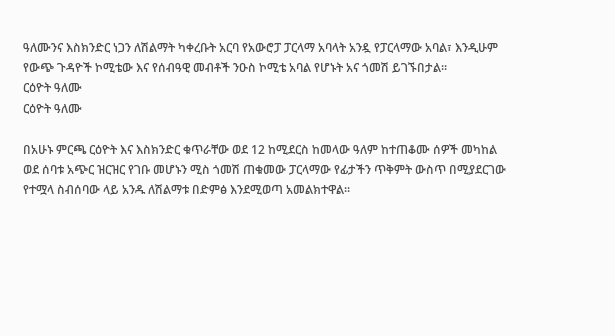ዓለሙንና እስክንድር ነጋን ለሽልማት ካቀረቡት አርባ የአውሮፓ ፓርላማ አባላት አንዷ የፓርላማው አባል፣ እንዲሁም የውጭ ጉዳዮች ኮሚቴው እና የሰብዓዊ መብቶች ንዑስ ኮሚቴ አባል የሆኑት አና ጎመሽ ይገኙበታል፡፡
ርዕዮት ዓለሙ
ርዕዮት ዓለሙ

በአሁኑ ምርጫ ርዕዮት እና እስክንድር ቁጥራቸው ወደ 12 ከሚደርስ ከመላው ዓለም ከተጠቆሙ ሰዎች መካከል ወደ ሰባቱ አጭር ዝርዝር የገቡ መሆኑን ሚስ ጎመሽ ጠቁመው ፓርላማው የፊታችን ጥቅምት ውስጥ በሚያደርገው የተሟላ ስብሰባው ላይ አንዱ ለሽልማቱ በድምፅ እንደሚወጣ አመልክተዋል፡፡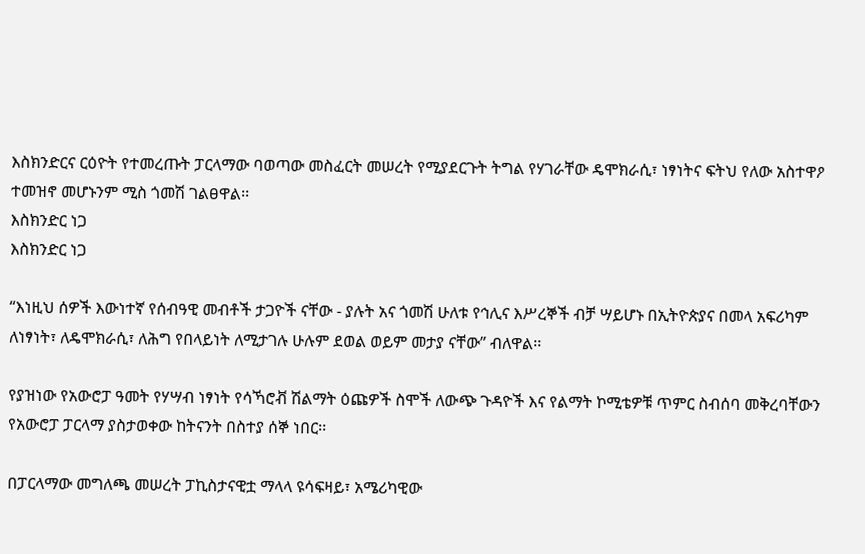እስክንድርና ርዕዮት የተመረጡት ፓርላማው ባወጣው መስፈርት መሠረት የሚያደርጉት ትግል የሃገራቸው ዴሞክራሲ፣ ነፃነትና ፍትህ የለው አስተዋዖ ተመዝኖ መሆኑንም ሚስ ጎመሽ ገልፀዋል፡፡
እስክንድር ነጋ
እስክንድር ነጋ

“እነዚህ ሰዎች እውነተኛ የሰብዓዊ መብቶች ታጋዮች ናቸው - ያሉት አና ጎመሽ ሁለቱ የኅሊና እሥረኞች ብቻ ሣይሆኑ በኢትዮጵያና በመላ አፍሪካም ለነፃነት፣ ለዴሞክራሲ፣ ለሕግ የበላይነት ለሚታገሉ ሁሉም ደወል ወይም መታያ ናቸው” ብለዋል፡፡

የያዝነው የአውሮፓ ዓመት የሃሣብ ነፃነት የሳኻሮቭ ሽልማት ዕጩዎች ስሞች ለውጭ ጉዳዮች እና የልማት ኮሚቴዎቹ ጥምር ስብሰባ መቅረባቸውን የአውሮፓ ፓርላማ ያስታወቀው ከትናንት በስተያ ሰኞ ነበር፡፡

በፓርላማው መግለጫ መሠረት ፓኪስታናዊቷ ማላላ ዩሳፍዛይ፣ አሜሪካዊው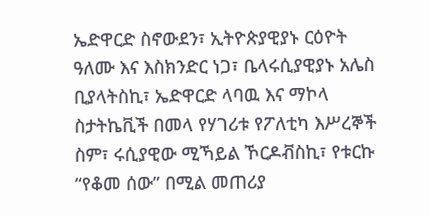ኤድዋርድ ስኖውደን፣ ኢትዮጵያዊያኑ ርዕዮት ዓለሙ እና እስክንድር ነጋ፣ ቤላሩሲያዊያኑ አሌስ ቢያላትስኪ፣ ኤድዋርድ ላባዉ እና ማኮላ ስታትኬቪች በመላ የሃገሪቱ የፖለቲካ እሥረኞች ስም፣ ሩሲያዊው ሚኻይል ኾርዶቭስኪ፣ የቱርኩ “የቆመ ሰው” በሚል መጠሪያ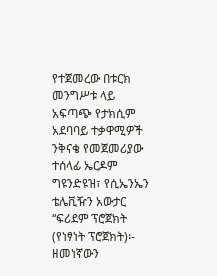የተጀመረው በቱርክ መንግሥቱ ላይ አፍጣጭ የታክሲም አደባባይ ተቃዋሚዎች ንቅናቄ የመጀመሪያው ተሰላፊ ኤርዶም ግዩንድዩዝ፣ የሲኤንኤን ቴሌቪዥን አውታር “ፍሪደም ፕሮጀክት (የነፃነት ፕሮጀክት)፡- ዘመነኛውን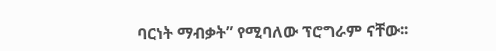ባርነት ማብቃት” የሚባለው ፕሮግራም ናቸው፡፡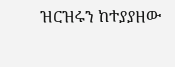ዝርዝሩን ከተያያዘው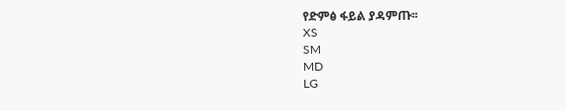የድምፅ ፋይል ያዳምጡ፡፡
XS
SM
MD
LG